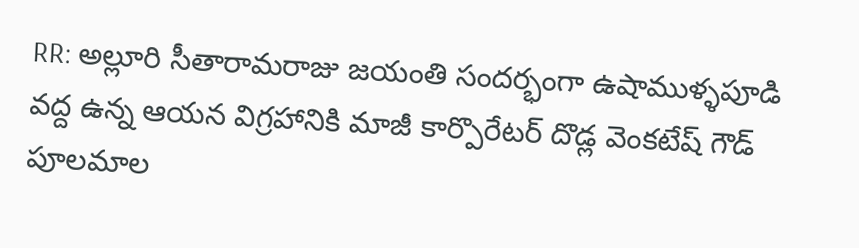RR: అల్లూరి సీతారామరాజు జయంతి సందర్భంగా ఉషాముళ్ళపూడి వద్ద ఉన్న ఆయన విగ్రహానికి మాజీ కార్పొరేటర్ దొడ్ల వెంకటేష్ గౌడ్ పూలమాల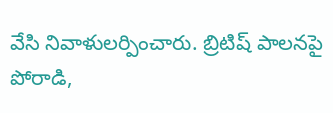వేసి నివాళులర్పించారు. బ్రిటిష్ పాలనపై పోరాడి,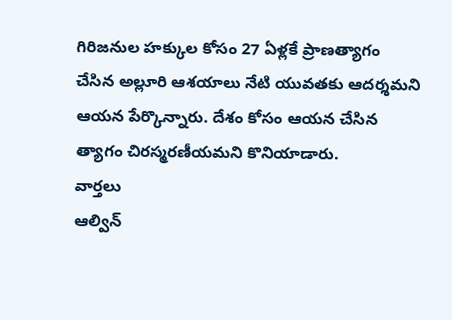గిరిజనుల హక్కుల కోసం 27 ఏళ్లకే ప్రాణత్యాగం చేసిన అల్లూరి ఆశయాలు నేటి యువతకు ఆదర్శమని ఆయన పేర్కొన్నారు. దేశం కోసం ఆయన చేసిన త్యాగం చిరస్మరణీయమని కొనియాడారు.
వార్తలు
ఆల్విన్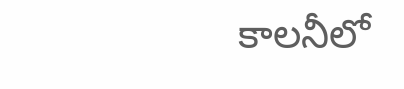కాలనీలో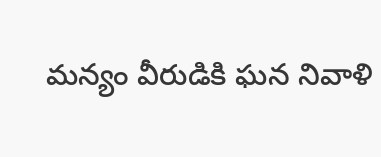మన్యం వీరుడికి ఘన నివాళి